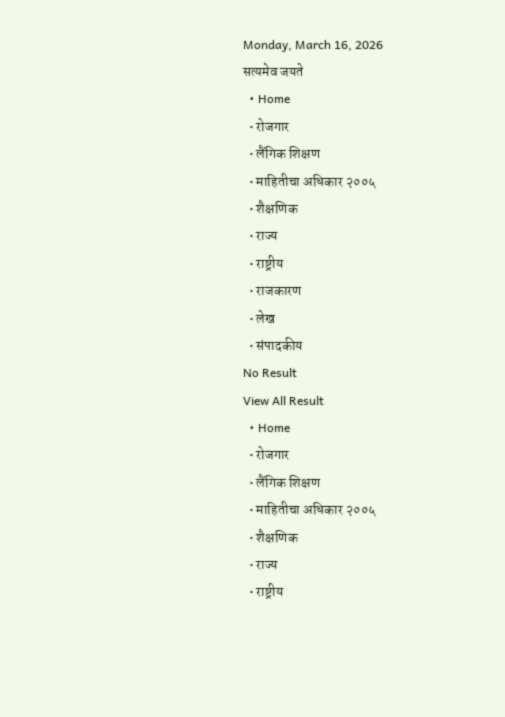Monday, March 16, 2026
सत्यमेव जयते
  • Home
  • रोजगार
  • लैंगिक शिक्षण
  • माहितीचा अधिकार २००५
  • शैक्षणिक
  • राज्य
  • राष्ट्रीय
  • राजकारण
  • लेख
  • संपादकीय
No Result
View All Result
  • Home
  • रोजगार
  • लैंगिक शिक्षण
  • माहितीचा अधिकार २००५
  • शैक्षणिक
  • राज्य
  • राष्ट्रीय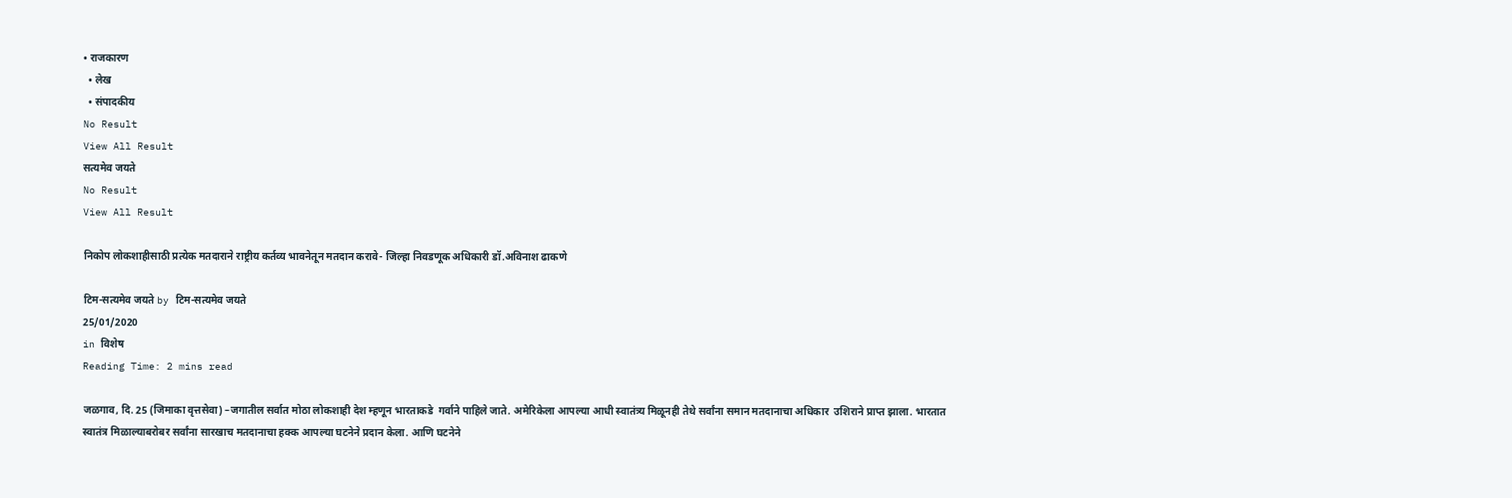• राजकारण
  • लेख
  • संपादकीय
No Result
View All Result
सत्यमेव जयते
No Result
View All Result

निकोप लोकशाहीसाठी प्रत्येक मतदाराने राष्ट्रीय कर्तव्य भावनेतून मतदान करावे- जिल्हा निवडणूक अधिकारी डॉ.अविनाश ढाकणे

टिम-सत्यमेव जयते by टिम-सत्यमेव जयते
25/01/2020
in विशेष
Reading Time: 2 mins read

जळगाव, दि. 25 (जिमाका वृत्तसेवा) –जगातील सर्वात मोठा लोकशाही देश म्हणून भारताकडे  गर्वाने पाहिले जाते. अमेरिकेला आपल्या आधी स्वातंत्र्य मिळूनही तेथे सर्वांना समान मतदानाचा अधिकार  उशिराने प्राप्त झाला. भारतात स्वातंत्र मिळाल्याबरोबर सर्वांना सारखाच मतदानाचा हक्क आपल्या घटनेने प्रदान केला. आणि घटनेने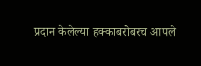प्रदान केलेल्या हक्काबरोबरच आपले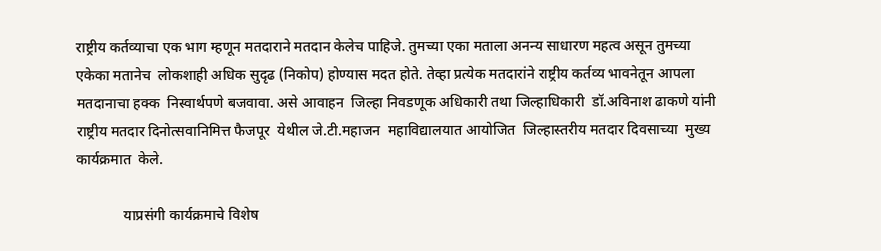राष्ट्रीय कर्तव्याचा एक भाग म्हणून मतदाराने मतदान केलेच पाहिजे. तुमच्या एका मताला अनन्य साधारण महत्व असून तुमच्या एकेका मतानेच  लोकशाही अधिक सुदृढ (निकोप) होण्यास मदत होते. तेव्हा प्रत्येक मतदारांने राष्ट्रीय कर्तव्य भावनेतून आपला मतदानाचा हक्क  निस्वार्थपणे बजवावा. असे आवाहन  जिल्हा निवडणूक अधिकारी तथा जिल्हाधिकारी  डॉ.अविनाश ढाकणे यांनी   राष्ट्रीय मतदार दिनोत्सवानिमित्त फैजपूर  येथील जे.टी.महाजन  महाविद्यालयात आयोजित  जिल्हास्तरीय मतदार दिवसाच्या  मुख्य कार्यक्रमात  केले.

             याप्रसंगी कार्यक्रमाचे विशेष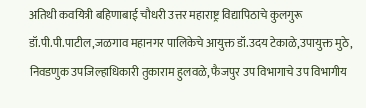अतिथी कवयित्री बहिणाबाई चौधरी उत्तर महाराष्ट्र विद्यापिठाचे कुलगुरू डॉ.पी.पी.पाटील,जळगाव महानगर पालिकेचे आयुक्त डॉ.उदय टेकाळे,उपायुक्त मुठे, निवडणुक उपजिल्हाधिकारी तुकाराम हुलवळे, फैजपुर उप विभागाचे उप विभागीय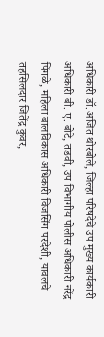अधिकारी डॉ.अजित थोरबोले, जिल्हा परिषदेचे उप मुख्य कार्यकारी अधिकारी बी. ए. बोटे, तडवी, उप विभागीय पोलीस अधिकारी नरेंद्र पिंगळे, महिला बालविकास अधिकारी विजसिंग परदेशी, यावलचे तहसिलदार जितेंद्र कुवर,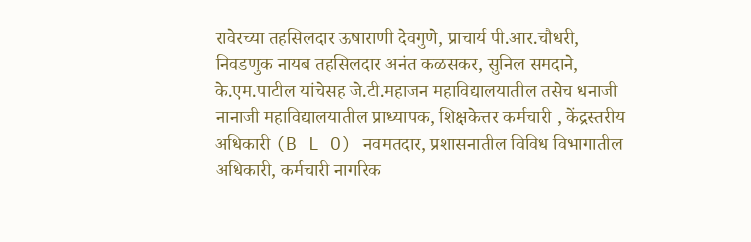रावेरच्या तहसिलदार ऊषाराणी देवगुणे, प्राचार्य पी.आर.चौधरी, निवडणुक नायब तहसिलदार अनंत कळसकर, सुनिल समदाने, के.एम.पाटील यांचेसह जे.टी.महाजन महाविद्यालयातील तसेच धनाजी नानाजी महाविद्यालयातील प्राध्यापक, शिक्षकेत्तर कर्मचारी , केंद्रस्तरीय अधिकारी (B L O) नवमतदार, प्रशासनातील विविध विभागातील अधिकारी, कर्मचारी नागरिक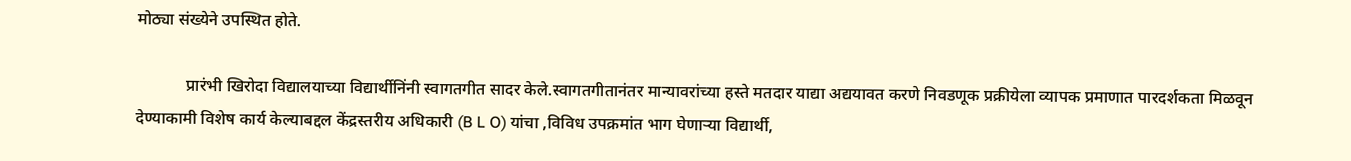मोठ्या संख्येने उपस्थित होते.

            प्रारंभी खिरोदा विद्यालयाच्या विद्यार्थीनिंनी स्वागतगीत सादर केले.स्वागतगीतानंतर मान्यावरांच्या हस्ते मतदार याद्या अद्ययावत करणे निवडणूक प्रक्रीयेला व्यापक प्रमाणात पारदर्शकता मिळवून देण्याकामी विशेष कार्य केल्याबद्दल केंद्रस्तरीय अधिकारी (B L O) यांचा ,विविध उपक्रमांत भाग घेणाऱ्या विद्यार्थी,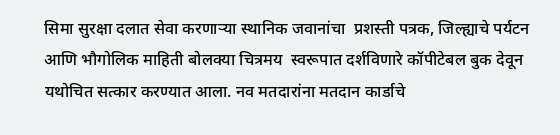सिमा सुरक्षा दलात सेवा करणाऱ्या स्थानिक जवानांचा  प्रशस्ती पत्रक, जिल्ह्याचे पर्यटन आणि भौगोलिक माहिती बोलक्या चित्रमय  स्वरूपात दर्शविणारे कॉपीटेबल बुक देवून यथोचित सत्कार करण्यात आला. नव मतदारांना मतदान कार्डाचे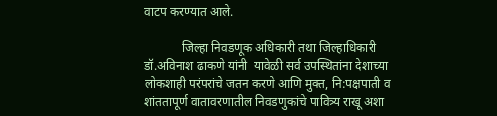वाटप करण्यात आले.

            जिल्हा निवडणूक अधिकारी तथा जिल्हाधिकारी डॉ.अविनाश ढाकणे यांनी  यावेळी सर्व उपस्थितांना देशाच्या लोकशाही परंपरांचे जतन करणे आणि मुक्त, नि:पक्षपाती व शांततापूर्ण वातावरणातील निवडणुकांचे पावित्र्य राखू अशा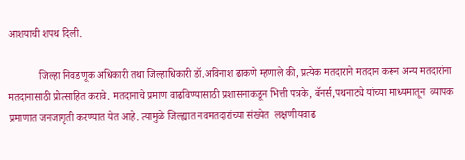आशयाची शपथ दिली.

            जिल्हा निवडणूक अधिकारी तथा जिल्हाधिकारी डॉ.अविनाश ढाकणे म्हणाले की, प्रत्येक मतदाराने मतदान करून अन्य मतदारांना मतदानासाठी प्रोत्साहित करावे. मतदानाचे प्रमाण वाढविण्यासाठी प्रशासनाकडून भित्ती पत्रके, बॅनर्स,पथनाट्ये यांच्या माध्यमातून  व्यापक प्रमाणात जनजागृती करण्यात येत आहे. त्यामुळे जिल्ह्यात नवमतदारांच्या संख्येत  लक्षणीयवाढ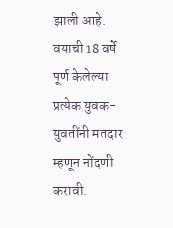झाली आहे. वयाची 18 वर्षे पूर्ण केलेल्या  प्रत्येक युवक- युवतींनी मतदार म्हणून नोंदणी करावी.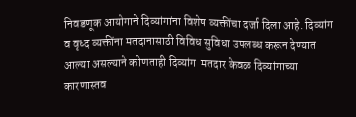निवडणूक आयोगाने दिव्यांगांना विशेष व्यक्तींचा दर्जा दिला आहे. दिव्यांग व वृध्द व्यक्तींना मतदानासाठी विविध सुविधा उपलब्ध करून देण्यात आल्या असल्याने कोणताही दिव्यांग  मतदार केवळ दिव्यांगाच्या कारणास्तव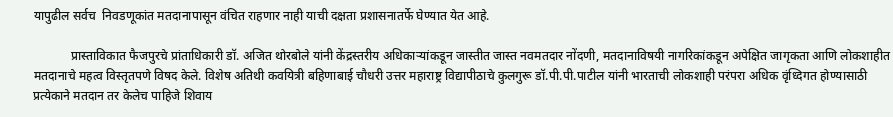यापुढील सर्वच  निवडणूकांत मतदानापासून वंचित राहणार नाही याची दक्षता प्रशासनातर्फे घेण्यात येत आहे.

            प्रास्ताविकात फैजपुरचे प्रांताधिकारी डॉ. अजित थोरबोले यांनी केंद्रस्तरीय अधिकाऱ्यांकडून जास्तीत जास्त नवमतदार नोंदणी, मतदानाविषयी नागरिकांकडून अपेक्षित जागृकता आणि लोकशाहीत मतदानाचे महत्व विस्तृतपणे विषद केले. विशेष अतिथी कवयित्री बहिणाबाई चौधरी उत्तर महाराष्ट्र विद्यापीठाचे कुलगुरू डॉ.पी.पी.पाटील यांनी भारताची लोकशाही परंपरा अधिक वृंध्दिगत होण्यासाठी प्रत्येकाने मतदान तर केलेच पाहिजे शिवाय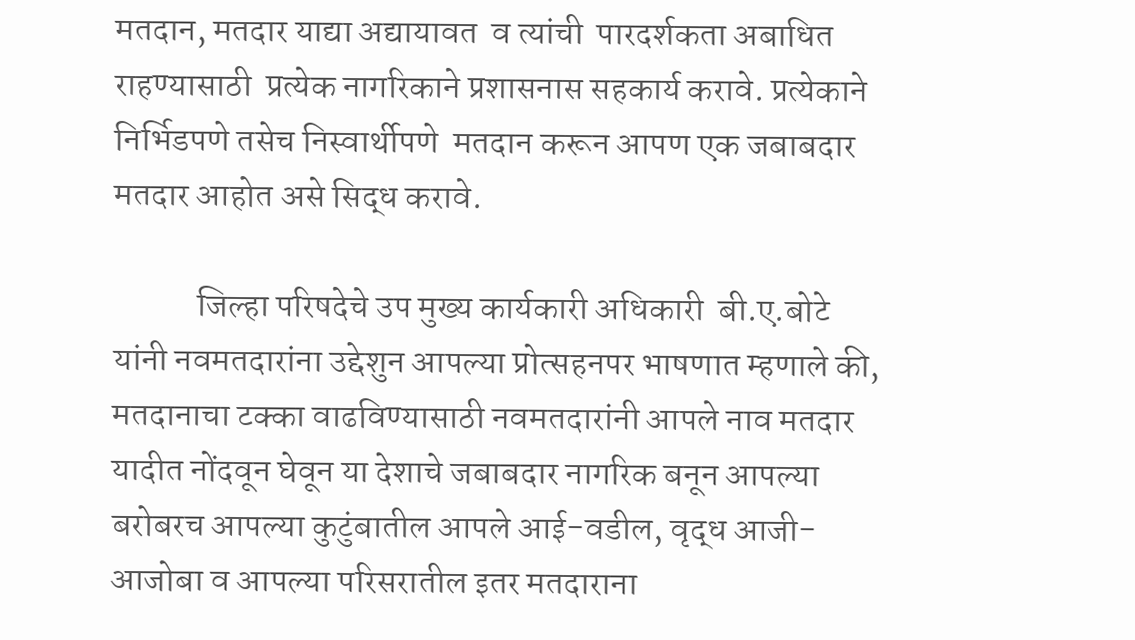मतदान, मतदार याद्या अद्यायावत  व त्यांची  पारदर्शकता अबाधित राहण्यासाठी  प्रत्येक नागरिकाने प्रशासनास सहकार्य करावे. प्रत्येकाने निर्भिडपणे तसेच निस्वार्थीपणे  मतदान करून आपण एक जबाबदार मतदार आहोत असे सिद्ध करावे.

            जिल्हा परिषदेचे उप मुख्य कार्यकारी अधिकारी  बी.ए.बोटे यांनी नवमतदारांना उद्देशुन आपल्या प्रोत्सहनपर भाषणात म्हणाले की, मतदानाचा टक्का वाढविण्यासाठी नवमतदारांनी आपले नाव मतदार यादीत नोंदवून घेवून या देशाचे जबाबदार नागरिक बनून आपल्या बरोबरच आपल्या कुटुंबातील आपले आई-वडील, वृद्ध आजी-आजोबा व आपल्या परिसरातील इतर मतदाराना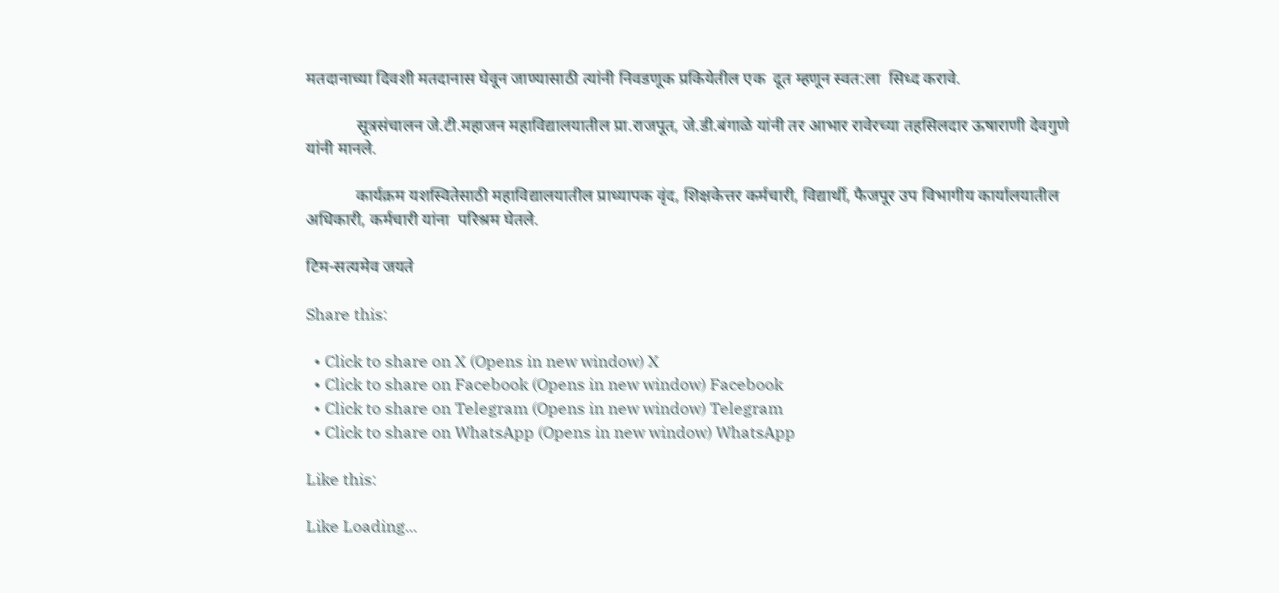मतदानाच्या दिवशी मतदानास घेवून जाण्यासाठी त्यांनी निवडणूक प्रकियेतील एक  दूत म्हणून स्वत:ला  सिध्द करावे.

            सूत्रसंचालन जे.टी.महाजन महाविद्यालयातील प्रा.राजपूत, जे.डी.बंगाळे यांनी तर आभार रावेरच्या तहसिलदार ऊषाराणी देवगुणे यांनी मानले.

            कार्यक्रम यशस्वितेसाठी महाविद्यालयातील प्राध्यापक वृंद, शिक्षकेत्तर कर्मचारी, विद्यार्थी, फैजपूर उप विभागीय कार्यालयातील अधिकारी, कर्मचारी यांना  परिश्रम घेतले.

टिम-सत्यमेव जयते

Share this:

  • Click to share on X (Opens in new window) X
  • Click to share on Facebook (Opens in new window) Facebook
  • Click to share on Telegram (Opens in new window) Telegram
  • Click to share on WhatsApp (Opens in new window) WhatsApp

Like this:

Like Loading...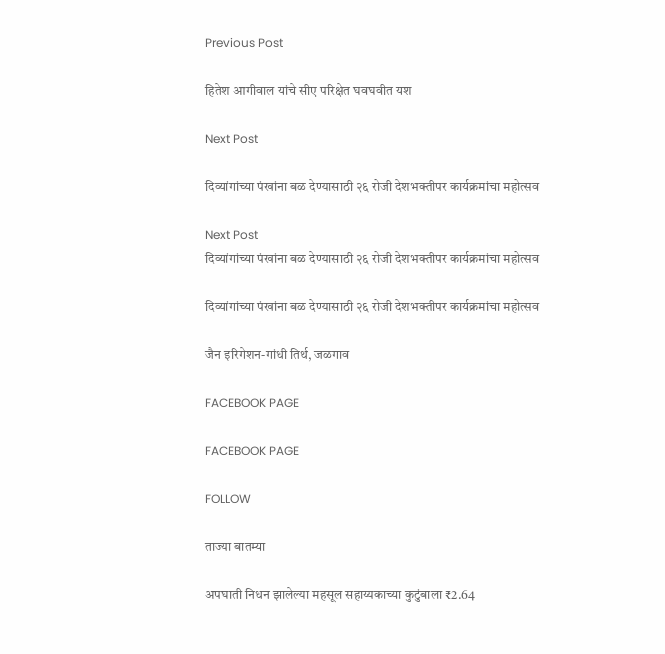Previous Post

हितेश आगीवाल यांचे सीए परिक्षेत घवघवीत यश

Next Post

दिव्यांगांच्या पंखांना बळ देण्यासाठी २६ रोजी देशभक्तीपर कार्यक्रमांचा महोत्सव

Next Post
दिव्यांगांच्या पंखांना बळ देण्यासाठी २६ रोजी देशभक्तीपर कार्यक्रमांचा महोत्सव

दिव्यांगांच्या पंखांना बळ देण्यासाठी २६ रोजी देशभक्तीपर कार्यक्रमांचा महोत्सव

जैन इरिगेशन-गांधी तिर्थ, जळगाव

FACEBOOK PAGE

FACEBOOK PAGE

FOLLOW

ताज्या बातम्या

अपघाती निधन झालेल्या महसूल सहाय्यकाच्या कुटुंबाला ₹2.64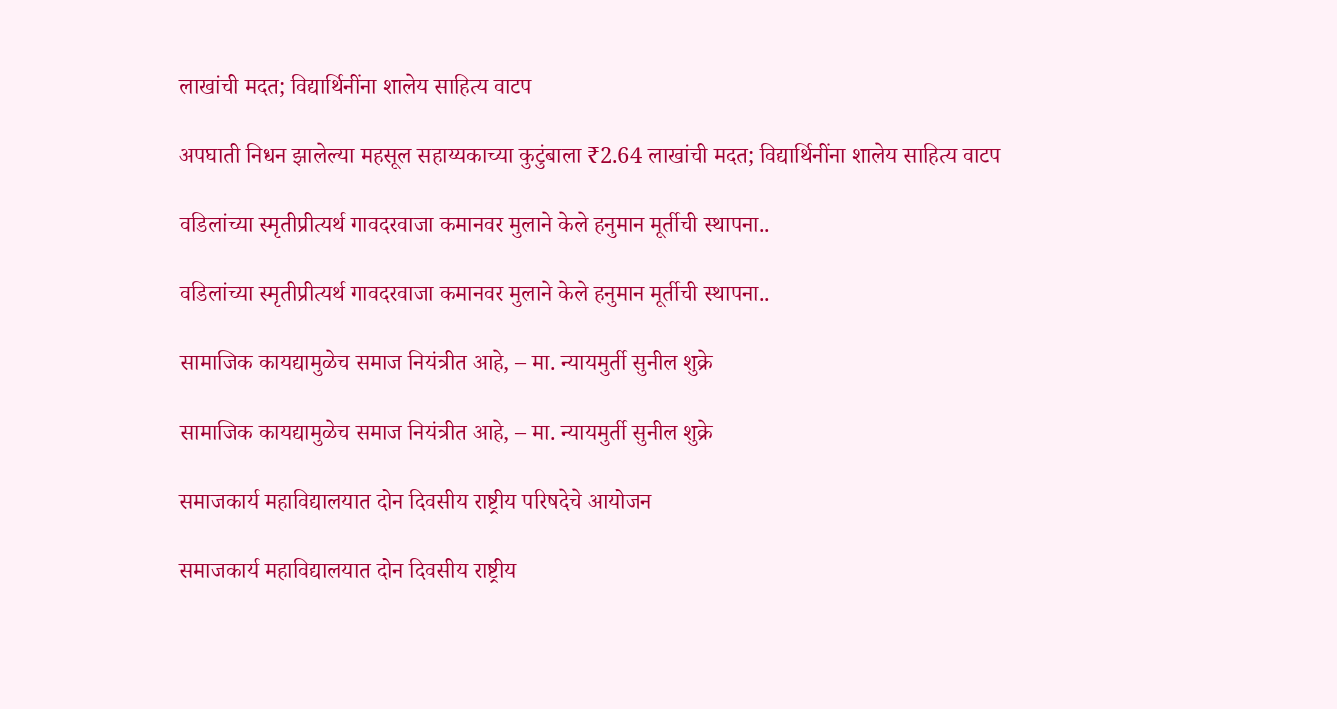लाखांची मदत; विद्यार्थिनींना शालेय साहित्य वाटप

अपघाती निधन झालेल्या महसूल सहाय्यकाच्या कुटुंबाला ₹2.64 लाखांची मदत; विद्यार्थिनींना शालेय साहित्य वाटप

वडिलांच्या स्मृतीप्रीत्यर्थ गावदरवाजा कमानवर मुलाने केले हनुमान मूर्तीची स्थापना..

वडिलांच्या स्मृतीप्रीत्यर्थ गावदरवाजा कमानवर मुलाने केले हनुमान मूर्तीची स्थापना..

सामाजिक कायद्यामुळेच समाज नियंत्रीत आहे, – मा. न्यायमुर्ती सुनील शुक्रे

सामाजिक कायद्यामुळेच समाज नियंत्रीत आहे, – मा. न्यायमुर्ती सुनील शुक्रे

समाजकार्य महाविद्यालयात दोन दिवसीय राष्ट्रीय परिषदेचे आयोजन

समाजकार्य महाविद्यालयात दोन दिवसीय राष्ट्रीय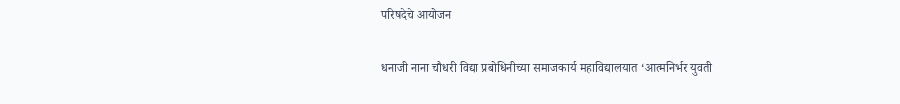परिषदेचे आयोजन

धनाजी नाना चौधरी विद्या प्रबोधिनीच्या समाजकार्य महाविद्यालयात ‘आत्मनिर्भर युवती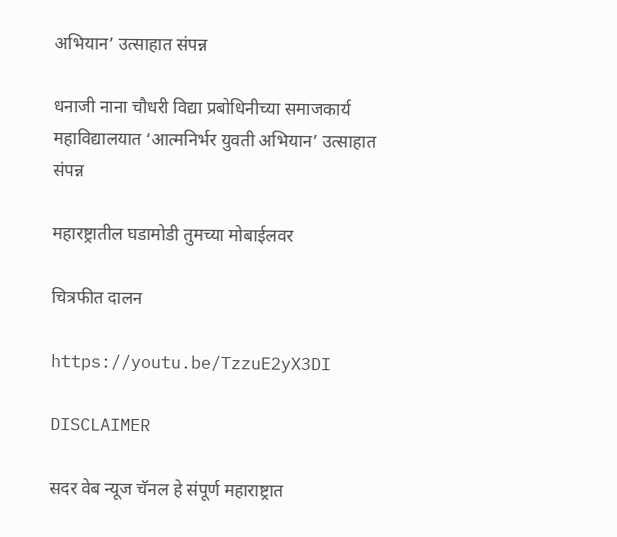अभियान’ उत्साहात संपन्न

धनाजी नाना चौधरी विद्या प्रबोधिनीच्या समाजकार्य महाविद्यालयात ‘आत्मनिर्भर युवती अभियान’ उत्साहात संपन्न

महारष्ट्रातील घडामोडी तुमच्या मोबाईलवर

चित्रफीत दालन

https://youtu.be/TzzuE2yX3DI

DISCLAIMER

सदर वेब न्यूज चॅनल हे संपूर्ण महाराष्ट्रात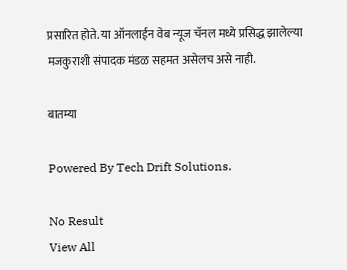प्रसारित होते. या ऑनलाईन वेब न्यूज चॅनल मध्ये प्रसिद्ध झालेल्या मजकुराशी संपादक मंडळ सहमत असेलच असे नाही.

बातम्या

Powered By Tech Drift Solutions.

No Result
View All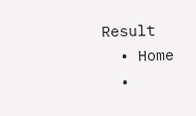Result
  • Home
  •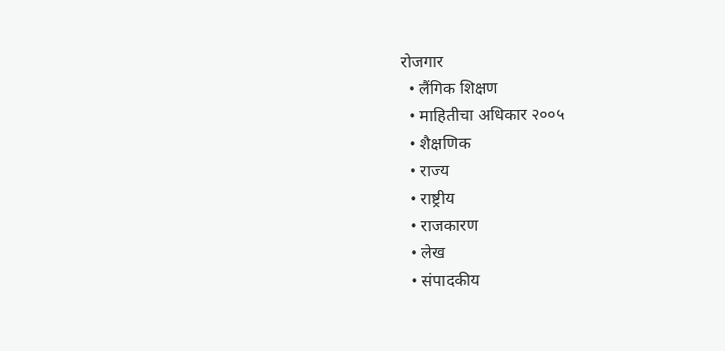रोजगार
  • लैंगिक शिक्षण
  • माहितीचा अधिकार २००५
  • शैक्षणिक
  • राज्य
  • राष्ट्रीय
  • राजकारण
  • लेख
  • संपादकीय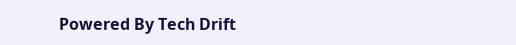Powered By Tech Drift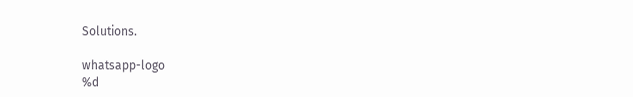Solutions.

whatsapp-logo
%d